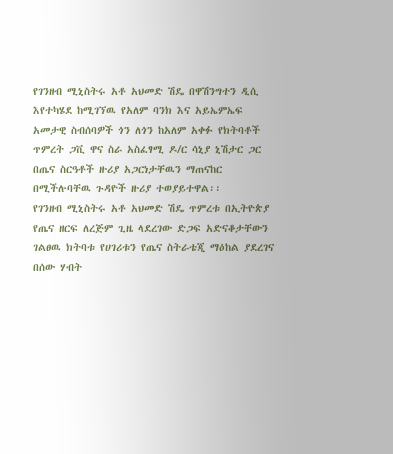የገንዘብ ሚኒስትሩ አቶ አህመድ ሽዴ በዋሽንግተን ዲሲ እየተካሄደ ከሚገኘዉ የአለም ባንክ እና አይኤምኤፍ አመታዊ ስብሰባዎች ጎን ለጎን ከአለም አቀፉ የክትባቶች ጥምረት ጋቪ ዋና ስራ አስፈፃሚ ዶ/ር ሳኒያ ኒሽታር ጋር በጤና ስርዓቶች ዙሪያ አጋርነታቸዉን ማጠናከር በሚችሉባቸዉ ጉዳዮች ዙሪያ ተወያይተዋል፡፡
የገንዘብ ሚኒስትሩ አቶ አህመድ ሽዴ ጥምረቱ በኢትዮጵያ የጤና ዘርፍ ለረጅም ጊዜ ላደረገው ድጋፍ አድናቆታቸውን ገልፀዉ ክትባቱ የሀገሪቱን የጤና ስትራቴጂ ማዕከል ያደረገና በሰው ሃብት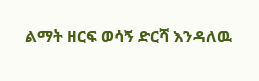ልማት ዘርፍ ወሳኝ ድርሻ እንዳለዉ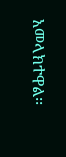አመላክተዋል፡፡